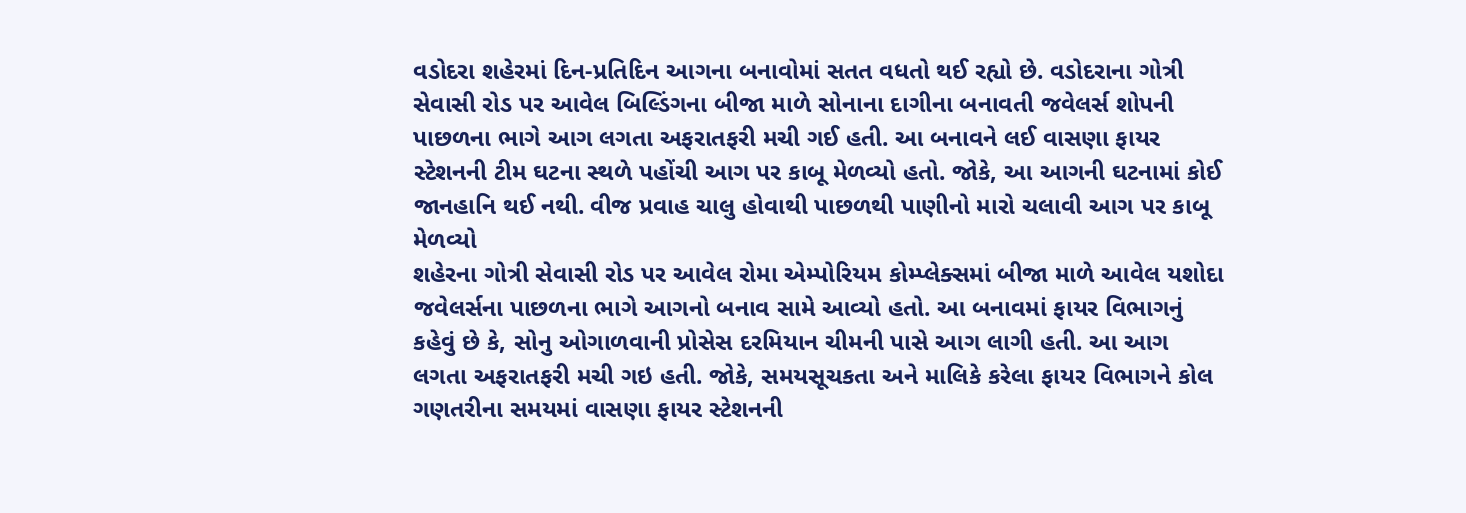વડોદરા શહેરમાં દિન-પ્રતિદિન આગના બનાવોમાં સતત વધતો થઈ રહ્યો છે. વડોદરાના ગોત્રી સેવાસી રોડ પર આવેલ બિલ્ડિંગના બીજા માળે સોનાના દાગીના બનાવતી જવેલર્સ શોપની પાછળના ભાગે આગ લગતા અફરાતફરી મચી ગઈ હતી. આ બનાવને લઈ વાસણા ફાયર સ્ટેશનની ટીમ ઘટના સ્થળે પહોંચી આગ પર કાબૂ મેળવ્યો હતો. જોકે, આ આગની ઘટનામાં કોઈ જાનહાનિ થઈ નથી. વીજ પ્રવાહ ચાલુ હોવાથી પાછળથી પાણીનો મારો ચલાવી આગ પર કાબૂ મેળવ્યો
શહેરના ગોત્રી સેવાસી રોડ પર આવેલ રોમા એમ્પોરિયમ કોમ્પ્લેક્સમાં બીજા માળે આવેલ યશોદા જવેલર્સના પાછળના ભાગે આગનો બનાવ સામે આવ્યો હતો. આ બનાવમાં ફાયર વિભાગનું કહેવું છે કે, સોનુ ઓગાળવાની પ્રોસેસ દરમિયાન ચીમની પાસે આગ લાગી હતી. આ આગ લગતા અફરાતફરી મચી ગઇ હતી. જોકે, સમયસૂચકતા અને માલિકે કરેલા ફાયર વિભાગને કોલ ગણતરીના સમયમાં વાસણા ફાયર સ્ટેશનની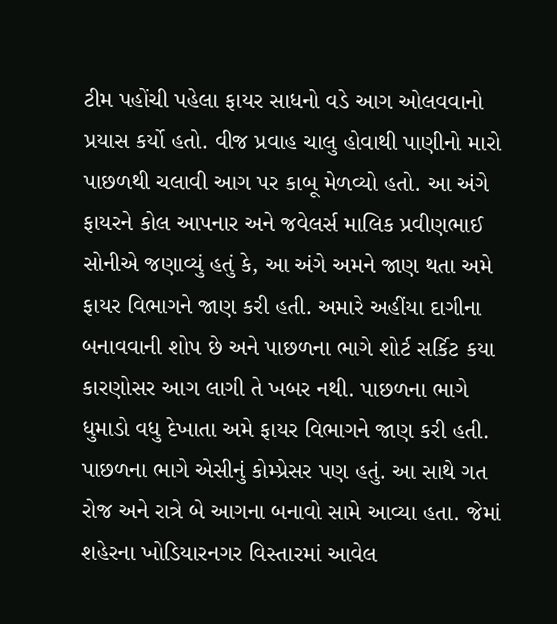ટીમ પહોંચી પહેલા ફાયર સાધનો વડે આગ ઓલવવાનો પ્રયાસ કર્યો હતો. વીજ પ્રવાહ ચાલુ હોવાથી પાણીનો મારો પાછળથી ચલાવી આગ પર કાબૂ મેળવ્યો હતો. આ અંગે ફાયરને કોલ આપનાર અને જવેલર્સ માલિક પ્રવીણભાઈ સોનીએ જણાવ્યું હતું કે, આ અંગે અમને જાણ થતા અમે ફાયર વિભાગને જાણ કરી હતી. અમારે અહીંયા દાગીના બનાવવાની શોપ છે અને પાછળના ભાગે શોર્ટ સર્કિટ કયા કારણોસર આગ લાગી તે ખબર નથી. પાછળના ભાગે ધુમાડો વધુ દેખાતા અમે ફાયર વિભાગને જાણ કરી હતી. પાછળના ભાગે એસીનું કોમ્પ્રેસર પણ હતું. આ સાથે ગત રોજ અને રાત્રે બે આગના બનાવો સામે આવ્યા હતા. જેમાં શહેરના ખોડિયારનગર વિસ્તારમાં આવેલ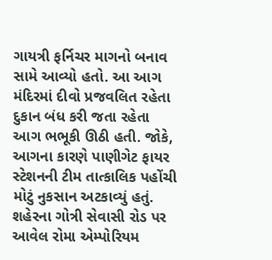ગાયત્રી ફર્નિચર માગનો બનાવ સામે આવ્યો હતો. આ આગ મંદિરમાં દીવો પ્રજવલિત રહેતા દુકાન બંધ કરી જતા રહેતા આગ ભભૂકી ઊઠી હતી. જોકે, આગના કારણે પાણીગેટ ફાયર સ્ટેશનની ટીમ તાત્કાલિક પહોંચી મોટું નુકસાન અટકાવ્યું હતું.
શહેરના ગોત્રી સેવાસી રોડ પર આવેલ રોમા એમ્પોરિયમ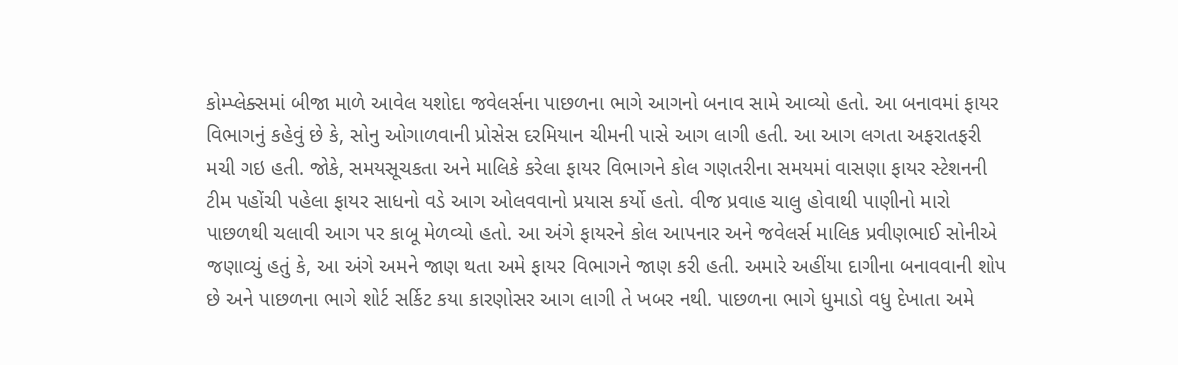કોમ્પ્લેક્સમાં બીજા માળે આવેલ યશોદા જવેલર્સના પાછળના ભાગે આગનો બનાવ સામે આવ્યો હતો. આ બનાવમાં ફાયર વિભાગનું કહેવું છે કે, સોનુ ઓગાળવાની પ્રોસેસ દરમિયાન ચીમની પાસે આગ લાગી હતી. આ આગ લગતા અફરાતફરી મચી ગઇ હતી. જોકે, સમયસૂચકતા અને માલિકે કરેલા ફાયર વિભાગને કોલ ગણતરીના સમયમાં વાસણા ફાયર સ્ટેશનની ટીમ પહોંચી પહેલા ફાયર સાધનો વડે આગ ઓલવવાનો પ્રયાસ કર્યો હતો. વીજ પ્રવાહ ચાલુ હોવાથી પાણીનો મારો પાછળથી ચલાવી આગ પર કાબૂ મેળવ્યો હતો. આ અંગે ફાયરને કોલ આપનાર અને જવેલર્સ માલિક પ્રવીણભાઈ સોનીએ જણાવ્યું હતું કે, આ અંગે અમને જાણ થતા અમે ફાયર વિભાગને જાણ કરી હતી. અમારે અહીંયા દાગીના બનાવવાની શોપ છે અને પાછળના ભાગે શોર્ટ સર્કિટ કયા કારણોસર આગ લાગી તે ખબર નથી. પાછળના ભાગે ધુમાડો વધુ દેખાતા અમે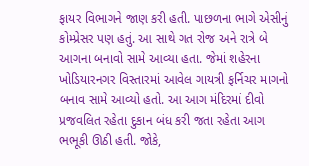ફાયર વિભાગને જાણ કરી હતી. પાછળના ભાગે એસીનું કોમ્પ્રેસર પણ હતું. આ સાથે ગત રોજ અને રાત્રે બે આગના બનાવો સામે આવ્યા હતા. જેમાં શહેરના ખોડિયારનગર વિસ્તારમાં આવેલ ગાયત્રી ફર્નિચર માગનો બનાવ સામે આવ્યો હતો. આ આગ મંદિરમાં દીવો પ્રજવલિત રહેતા દુકાન બંધ કરી જતા રહેતા આગ ભભૂકી ઊઠી હતી. જોકે,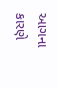આગના કારણે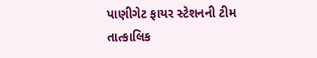પાણીગેટ ફાયર સ્ટેશનની ટીમ તાત્કાલિક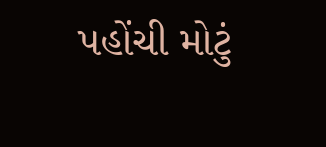પહોંચી મોટું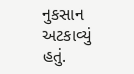નુકસાન અટકાવ્યું હતું.